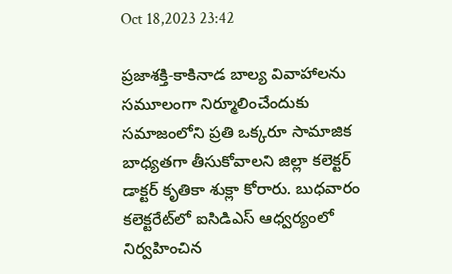Oct 18,2023 23:42

ప్రజాశక్తి-కాకినాడ బాల్య వివాహాలను సమూలంగా నిర్మూలించేందుకు సమాజంలోని ప్రతి ఒక్కరూ సామాజిక బాధ్యతగా తీసుకోవాలని జిల్లా కలెక్టర్‌ డాక్టర్‌ కృతికా శుక్లా కోరారు. బుధవారం కలెక్టరేట్‌లో ఐసిడిఎస్‌ ఆధ్వర్యంలో నిర్వహించిన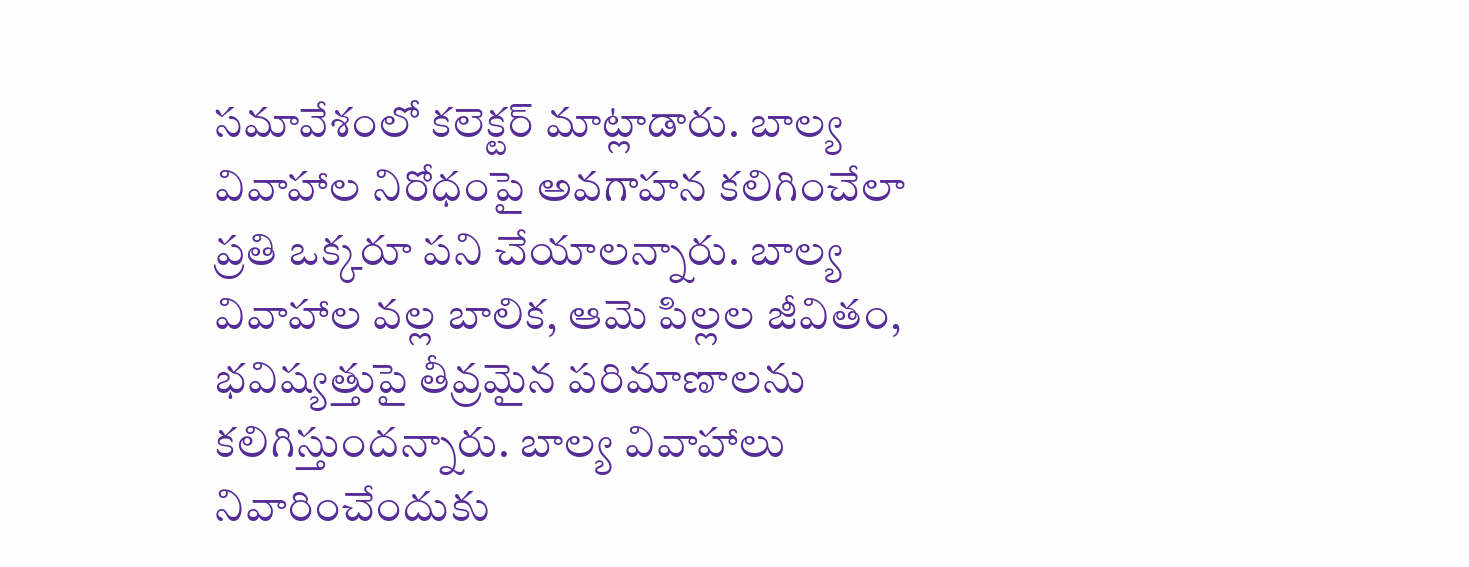సమావేశంలో కలెక్టర్‌ మాట్లాడారు. బాల్య వివాహాల నిరోధంపై అవగాహన కలిగించేలా ప్రతి ఒక్కరూ పని చేయాలన్నారు. బాల్య వివాహాల వల్ల బాలిక, ఆమె పిల్లల జీవితం, భవిష్యత్తుపై తీవ్రమైన పరిమాణాలను కలిగిస్తుందన్నారు. బాల్య వివాహాలు నివారించేందుకు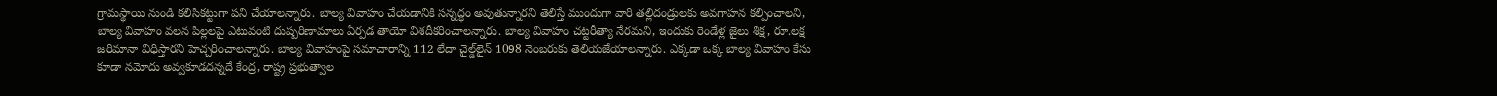గ్రామస్థాయి నుండి కలిసికట్టుగా పని చేయాలన్నారు. బాల్య వివాహం చేయడానికి సన్నద్ధం అవుతున్నారని తెలిస్తే ముందుగా వారి తల్లిదండ్రులకు అవగాహన కల్పించాలని, బాల్య వివాహం వలన పిల్లలపై ఎటువంటి దుష్పరిణామాలు ఏర్పడ తాయో విశదీకరించాలన్నారు. బాల్య వివాహం చట్టరీత్యా నేరమని, ఇందుకు రెండేళ్ల జైలు శిక్ష, రూ.లక్ష జరిమానా విధిస్తారని హెచ్చరించాలన్నారు. బాల్య వివాహంపై సమాచారాన్ని 112 లేదా చైల్డ్‌లైన్‌ 1098 నెంబరుకు తెలియజేయాలన్నారు. ఎక్కడా ఒక్క బాల్య వివాహం కేసు కూడా నమోదు అవ్వకూడదన్నదే కేంద్ర, రాష్ట్ర ప్రభుత్వాల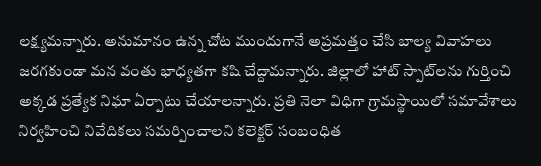లక్ష్యమన్నారు. అనుమానం ఉన్న చోట ముందుగానే అప్రమత్తం చేసి బాల్య వివాహలు జరగకుండా మన వంతు భాధ్యతగా కషి చేద్దామన్నారు. జిల్లాలో హాట్‌ స్పాట్‌లను గుర్తించి అక్కడ ప్రత్యేక నిఘా ఏర్పాటు చేయాలన్నారు. ప్రతి నెలా విధిగా గ్రామస్థాయిలో సమావేశాలు నిర్వహించి నివేదికలు సమర్పించాలని కలెక్టర్‌ సంబంధిత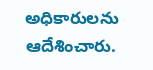అధికారులను ఆదేశించారు.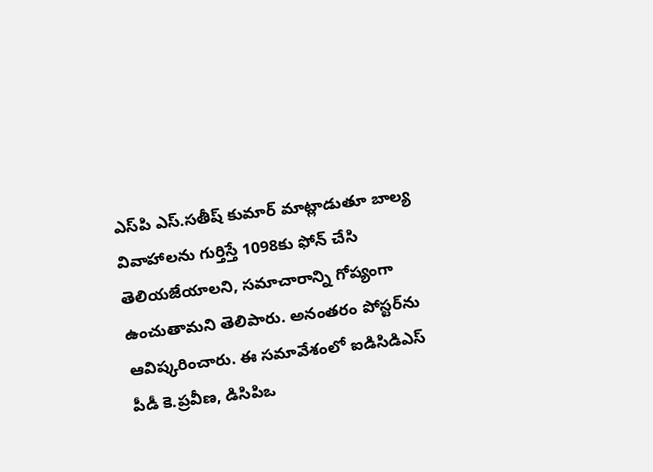ఎస్‌పి ఎస్‌.సతీష్‌ కుమార్‌ మాట్లాడుతూ బాల్య వివాహాలను గుర్తిస్తే 1098కు ఫోన్‌ చేసి తెలియజేయాలని, సమాచారాన్ని గోప్యంగా ఉంచుతామని తెలిపారు. అనంతరం పోస్టర్‌ను ఆవిష్కరించారు. ఈ సమావేశంలో ఐడిసిడిఎస్‌ పీడీ కె.ప్రవీణ, డిసిపిఒ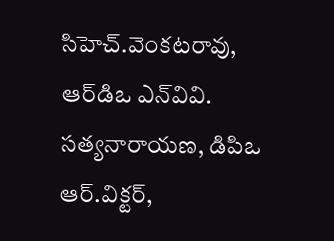సిహెచ్‌.వెంకటరావు, ఆర్‌డిఒ ఎన్‌వివి. సత్యనారాయణ, డిపిఒ ఆర్‌.విక్టర్‌,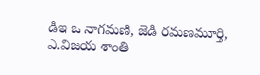డిఇ ఒ నాగమణి, జెడి రమణమూర్తి, ఎ.విజయ శాంతి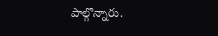పాల్గొన్నారు.